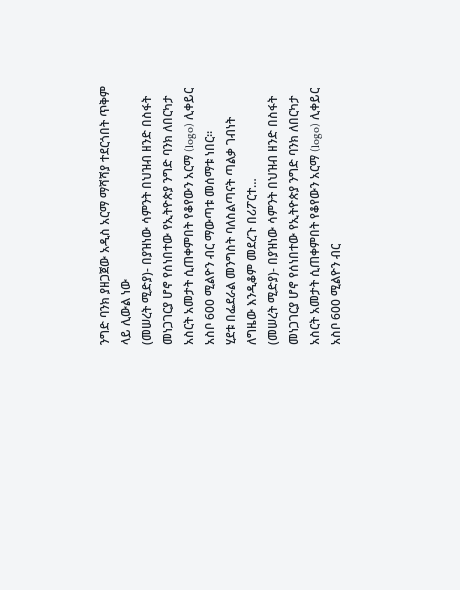ንግድ ባንክ ያዘጋጀው አዲስ አርማ ማሻሻያ ተደርጎበት ጥቅም ላይ ሊውል ነው
(መሠረት ሚድያ)- በያዝነው ሳምንት በህዝብ ዘንድ በስፋት መነጋገርያ ሆኖ የሰነበተው የኢትዮጵያ ንግድ ባንክ ለበርካታ አስርት አመታት ሲጠቀምበት የቆየውን አርማ (logo) ሊቀይር አስቦ 600 ሚልዮን ብር ማውጣቱ መሰማቱ ነበር።
ሂደቱ በፌደራል መንግስት ባለስልጣናት ጣልቃ ገብነት ለግዜው እንዲቆም መደረጉ በሪፖርተ…
(መሠረት ሚድያ)- በያዝነው ሳምንት በህዝብ ዘንድ በስፋት መነጋገርያ ሆኖ የሰነበተው የኢትዮጵያ ንግድ ባንክ ለበርካታ አስርት አመታት ሲጠቀምበት የቆየውን አርማ (logo) ሊቀይር አስቦ 600 ሚልዮን ብር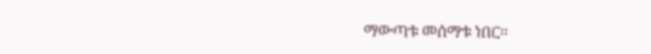ማውጣቱ መሰማቱ ነበር።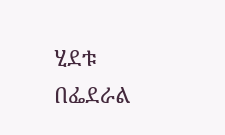ሂደቱ በፌደራል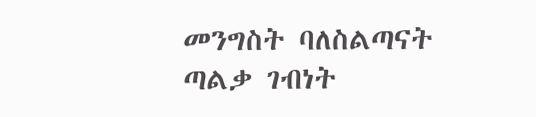መንግስት ባለስልጣናት ጣልቃ ገብነት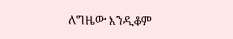ለግዜው እንዲቆም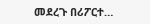መደረጉ በሪፖርተ…